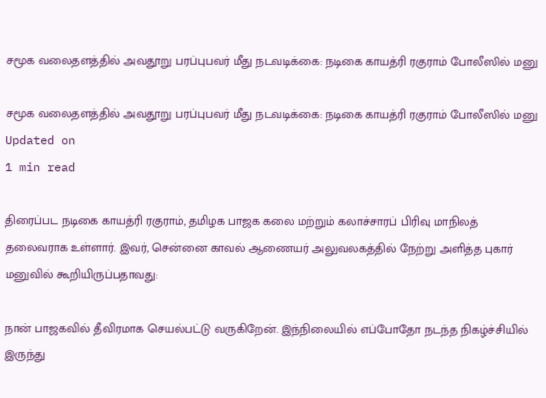சமூக வலைதளத்தில் அவதூறு பரப்புபவர் மீது நடவடிக்கை: நடிகை காயத்ரி ரகுராம் போலீஸில் மனு

சமூக வலைதளத்தில் அவதூறு பரப்புபவர் மீது நடவடிக்கை: நடிகை காயத்ரி ரகுராம் போலீஸில் மனு
Updated on
1 min read

திரைப்பட நடிகை காயத்ரி ரகுராம், தமிழக பாஜக கலை மற்றும் கலாச்சாரப் பிரிவு மாநிலத் தலைவராக உள்ளார். இவர், சென்னை காவல் ஆணையர் அலுவலகத்தில் நேற்று அளித்த புகார் மனுவில் கூறியிருப்பதாவது:

நான் பாஜகவில் தீவிரமாக செயல்பட்டு வருகிறேன். இந்நிலையில் எப்போதோ நடந்த நிகழ்ச்சியில் இருந்து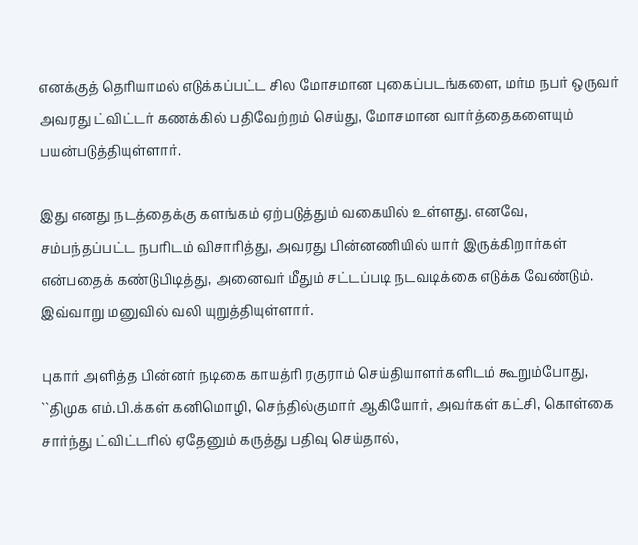எனக்குத் தெரியாமல் எடுக்கப்பட்ட சில மோசமான புகைப்படங்களை, மர்ம நபர் ஒருவர் அவரது ட்விட்டர் கணக்கில் பதிவேற்றம் செய்து, மோசமான வார்த்தைகளையும் பயன்படுத்தியுள்ளார்.

இது எனது நடத்தைக்கு களங்கம் ஏற்படுத்தும் வகையில் உள்ளது. எனவே, சம்பந்தப்பட்ட நபரிடம் விசாரித்து, அவரது பின்னணியில் யார் இருக்கிறார்கள் என்பதைக் கண்டுபிடித்து, அனைவர் மீதும் சட்டப்படி நடவடிக்கை எடுக்க வேண்டும். இவ்வாறு மனுவில் வலி யுறுத்தியுள்ளார்.

புகார் அளித்த பின்னர் நடிகை காயத்ரி ரகுராம் செய்தியாளர்களிடம் கூறும்போது, ``திமுக எம்.பி.க்கள் கனிமொழி, செந்தில்குமார் ஆகியோர், அவர்கள் கட்சி, கொள்கை சார்ந்து ட்விட்டரில் ஏதேனும் கருத்து பதிவு செய்தால்,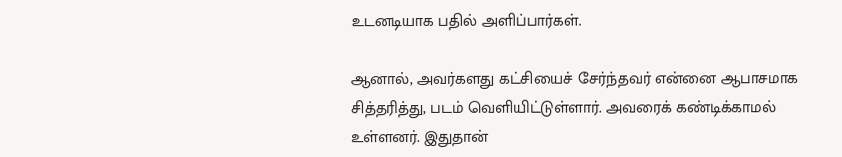உடனடியாக பதில் அளிப்பார்கள்.

ஆனால், அவர்களது கட்சியைச் சேர்ந்தவர் என்னை ஆபாசமாக சித்தரித்து, படம் வெளியிட்டுள்ளார். அவரைக் கண்டிக்காமல் உள்ளனர். இதுதான்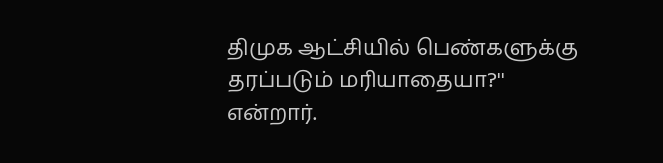திமுக ஆட்சியில் பெண்களுக்கு தரப்படும் மரியாதையா?'' என்றார்.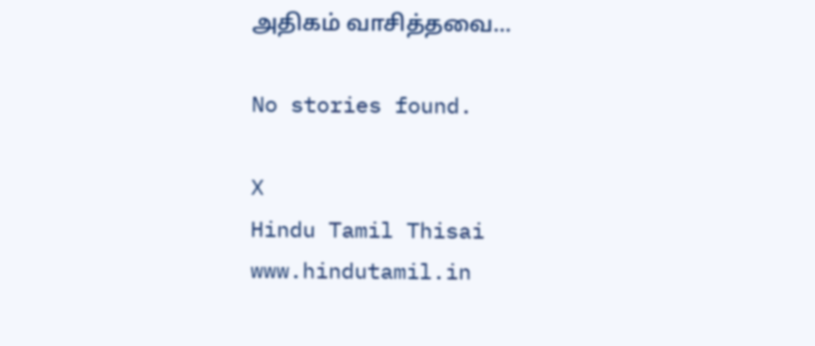அதிகம் வாசித்தவை...

No stories found.

X
Hindu Tamil Thisai
www.hindutamil.in